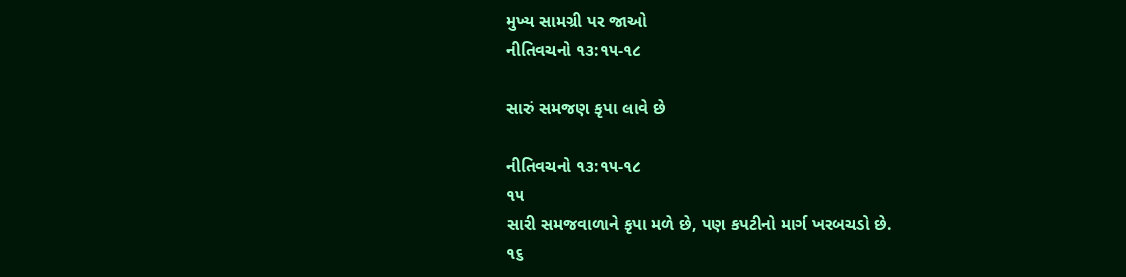મુખ્ય સામગ્રી પર જાઓ
નીતિવચનો ૧૩:૧૫-૧૮

સારું સમજણ કૃપા લાવે છે

નીતિવચનો ૧૩:૧૫-૧૮
૧૫
સારી સમજવાળાને કૃપા મળે છે, પણ કપટીનો માર્ગ ખરબચડો છે.
૧૬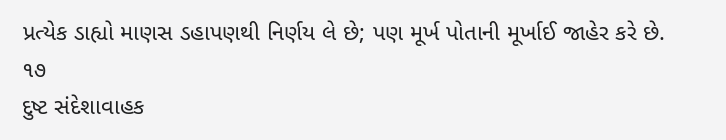પ્રત્યેક ડાહ્યો માણસ ડહાપણથી નિર્ણય લે છે; પણ મૂર્ખ પોતાની મૂર્ખાઈ જાહેર કરે છે.
૧૭
દુષ્ટ સંદેશાવાહક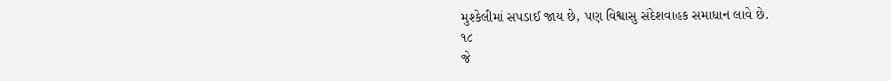મુશ્કેલીમાં સપડાઈ જાય છે, પણ વિશ્વાસુ સંદેશવાહક સમાધાન લાવે છે.
૧૮
જે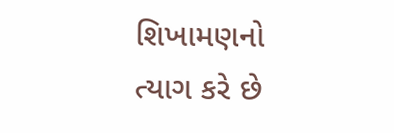શિખામણનો ત્યાગ કરે છે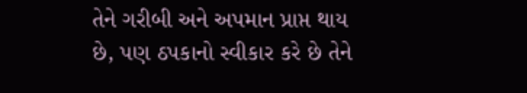તેને ગરીબી અને અપમાન પ્રાપ્ત થાય છે, પણ ઠપકાનો સ્વીકાર કરે છે તેને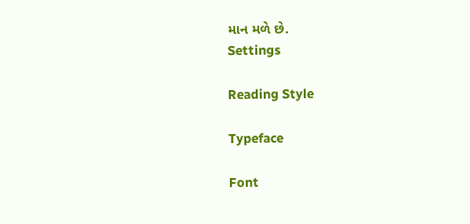માન મળે છે.
Settings

Reading Style

Typeface

Font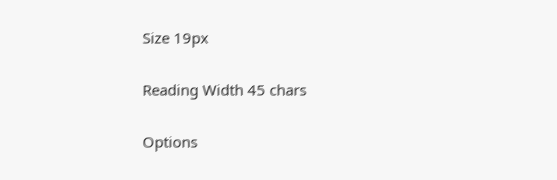Size 19px

Reading Width 45 chars

Options